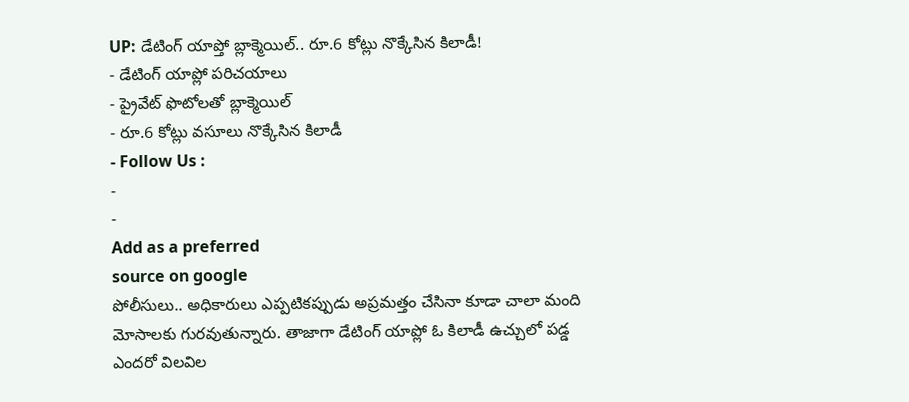UP: డేటింగ్ యాప్తో బ్లాక్మెయిల్.. రూ.6 కోట్లు నొక్కేసిన కిలాడీ!
- డేటింగ్ యాప్లో పరిచయాలు
- ప్రైవేట్ ఫొటోలతో బ్లాక్మెయిల్
- రూ.6 కోట్లు వసూలు నొక్కేసిన కిలాడీ
- Follow Us :
-
-
Add as a preferred
source on google
పోలీసులు.. అధికారులు ఎప్పటికప్పుడు అప్రమత్తం చేసినా కూడా చాలా మంది మోసాలకు గురవుతున్నారు. తాజాగా డేటింగ్ యాప్లో ఓ కిలాడీ ఉచ్చులో పడ్డ ఎందరో విలవిల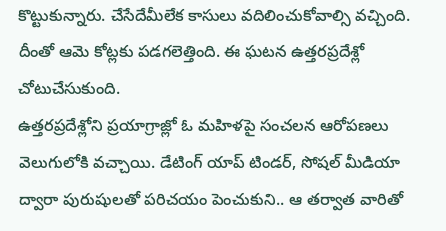కొట్టుకున్నారు. చేసేదేమీలేక కాసులు వదిలించుకోవాల్సి వచ్చింది. దీంతో ఆమె కోట్లకు పడగలెత్తింది. ఈ ఘటన ఉత్తరప్రదేశ్లో చోటుచేసుకుంది.
ఉత్తరప్రదేశ్లోని ప్రయాగ్రాజ్లో ఓ మహిళపై సంచలన ఆరోపణలు వెలుగులోకి వచ్చాయి. డేటింగ్ యాప్ టిండర్, సోషల్ మీడియా ద్వారా పురుషులతో పరిచయం పెంచుకుని.. ఆ తర్వాత వారితో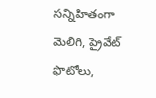సన్నిహితంగా మెలిగి, ప్రైవేట్ ఫొటోలు,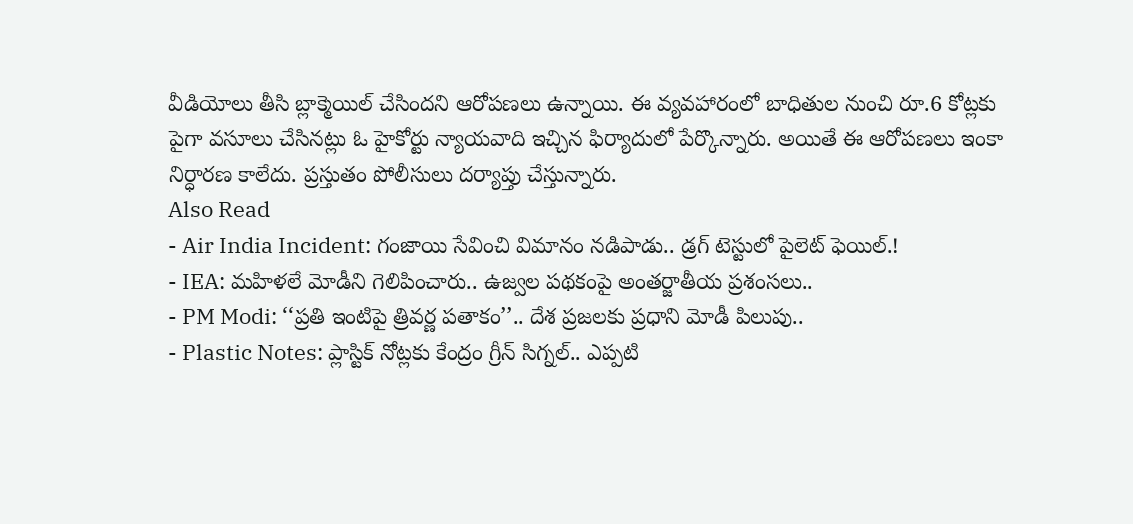వీడియోలు తీసి బ్లాక్మెయిల్ చేసిందని ఆరోపణలు ఉన్నాయి. ఈ వ్యవహారంలో బాధితుల నుంచి రూ.6 కోట్లకు పైగా వసూలు చేసినట్లు ఓ హైకోర్టు న్యాయవాది ఇచ్చిన ఫిర్యాదులో పేర్కొన్నారు. అయితే ఈ ఆరోపణలు ఇంకా నిర్ధారణ కాలేదు. ప్రస్తుతం పోలీసులు దర్యాప్తు చేస్తున్నారు.
Also Read
- Air India Incident: గంజాయి సేవించి విమానం నడిపాడు.. డ్రగ్ టెస్టులో పైలెట్ ఫెయిల్.!
- IEA: మహిళలే మోడీని గెలిపించారు.. ఉజ్వల పథకంపై అంతర్జాతీయ ప్రశంసలు..
- PM Modi: ‘‘ప్రతి ఇంటిపై త్రివర్ణ పతాకం’’.. దేశ ప్రజలకు ప్రధాని మోడీ పిలుపు..
- Plastic Notes: ప్లాస్టిక్ నోట్లకు కేంద్రం గ్రీన్ సిగ్నల్.. ఎప్పటి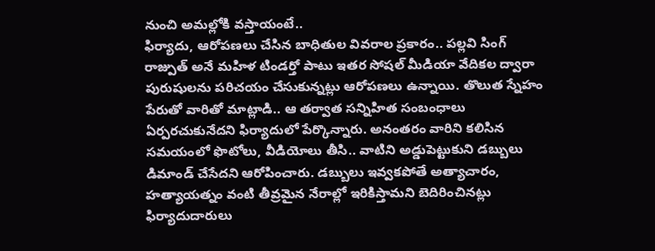నుంచి అమల్లోకి వస్తాయంటే..
ఫిర్యాదు, ఆరోపణలు చేసిన బాధితుల వివరాల ప్రకారం.. పల్లవి సింగ్ రాజ్పుత్ అనే మహిళ టిండర్తో పాటు ఇతర సోషల్ మీడియా వేదికల ద్వారా పురుషులను పరిచయం చేసుకున్నట్లు ఆరోపణలు ఉన్నాయి. తొలుత స్నేహం పేరుతో వారితో మాట్లాడి.. ఆ తర్వాత సన్నిహిత సంబంధాలు ఏర్పరచుకునేదని ఫిర్యాదులో పేర్కొన్నారు. అనంతరం వారిని కలిసిన సమయంలో ఫొటోలు, వీడియోలు తీసి.. వాటిని అడ్డుపెట్టుకుని డబ్బులు డిమాండ్ చేసేదని ఆరోపించారు. డబ్బులు ఇవ్వకపోతే అత్యాచారం, హత్యాయత్నం వంటి తీవ్రమైన నేరాల్లో ఇరికిస్తామని బెదిరించినట్లు ఫిర్యాదుదారులు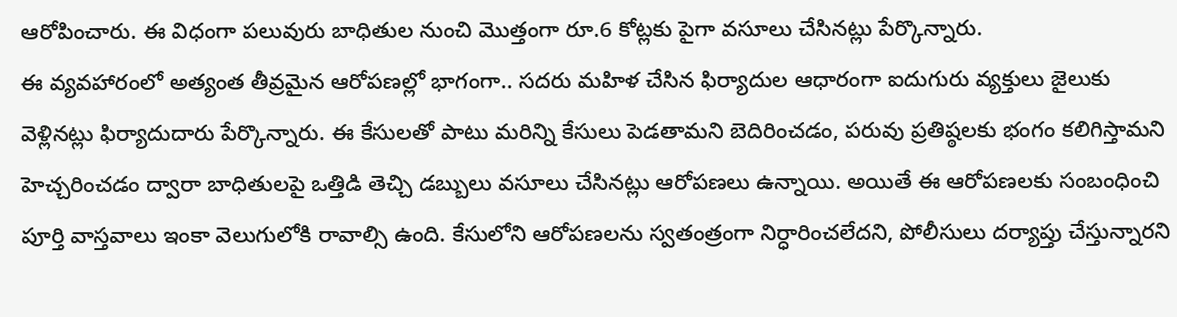ఆరోపించారు. ఈ విధంగా పలువురు బాధితుల నుంచి మొత్తంగా రూ.6 కోట్లకు పైగా వసూలు చేసినట్లు పేర్కొన్నారు.
ఈ వ్యవహారంలో అత్యంత తీవ్రమైన ఆరోపణల్లో భాగంగా.. సదరు మహిళ చేసిన ఫిర్యాదుల ఆధారంగా ఐదుగురు వ్యక్తులు జైలుకు వెళ్లినట్లు ఫిర్యాదుదారు పేర్కొన్నారు. ఈ కేసులతో పాటు మరిన్ని కేసులు పెడతామని బెదిరించడం, పరువు ప్రతిష్ఠలకు భంగం కలిగిస్తామని హెచ్చరించడం ద్వారా బాధితులపై ఒత్తిడి తెచ్చి డబ్బులు వసూలు చేసినట్లు ఆరోపణలు ఉన్నాయి. అయితే ఈ ఆరోపణలకు సంబంధించి పూర్తి వాస్తవాలు ఇంకా వెలుగులోకి రావాల్సి ఉంది. కేసులోని ఆరోపణలను స్వతంత్రంగా నిర్ధారించలేదని, పోలీసులు దర్యాప్తు చేస్తున్నారని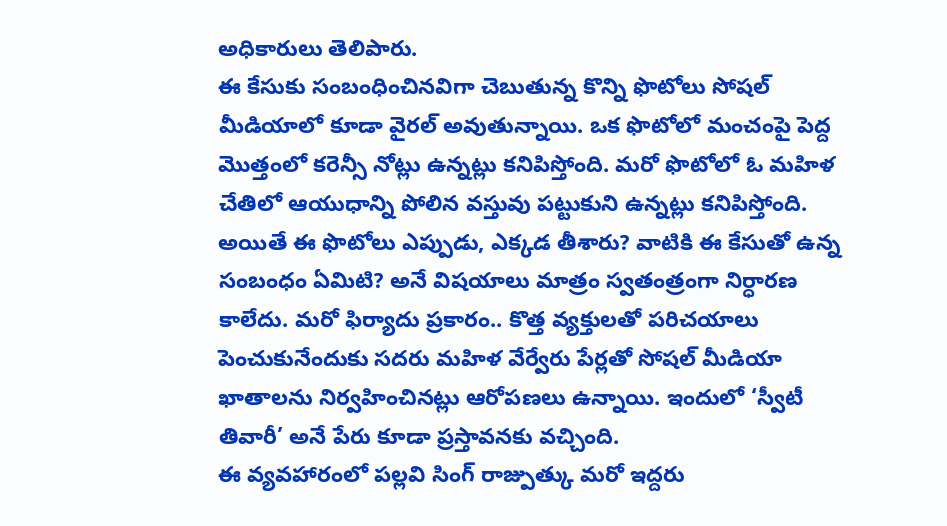అధికారులు తెలిపారు.
ఈ కేసుకు సంబంధించినవిగా చెబుతున్న కొన్ని ఫొటోలు సోషల్ మీడియాలో కూడా వైరల్ అవుతున్నాయి. ఒక ఫొటోలో మంచంపై పెద్ద మొత్తంలో కరెన్సీ నోట్లు ఉన్నట్లు కనిపిస్తోంది. మరో ఫొటోలో ఓ మహిళ చేతిలో ఆయుధాన్ని పోలిన వస్తువు పట్టుకుని ఉన్నట్లు కనిపిస్తోంది. అయితే ఈ ఫొటోలు ఎప్పుడు, ఎక్కడ తీశారు? వాటికి ఈ కేసుతో ఉన్న సంబంధం ఏమిటి? అనే విషయాలు మాత్రం స్వతంత్రంగా నిర్ధారణ కాలేదు. మరో ఫిర్యాదు ప్రకారం.. కొత్త వ్యక్తులతో పరిచయాలు పెంచుకునేందుకు సదరు మహిళ వేర్వేరు పేర్లతో సోషల్ మీడియా ఖాతాలను నిర్వహించినట్లు ఆరోపణలు ఉన్నాయి. ఇందులో ‘స్వీటీ తివారీ’ అనే పేరు కూడా ప్రస్తావనకు వచ్చింది.
ఈ వ్యవహారంలో పల్లవి సింగ్ రాజ్పుత్కు మరో ఇద్దరు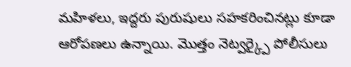మహిళలు, ఇద్దరు పురుషులు సహకరించినట్లు కూడా ఆరోపణలు ఉన్నాయి. మొత్తం నెట్వర్క్పై పోలీసులు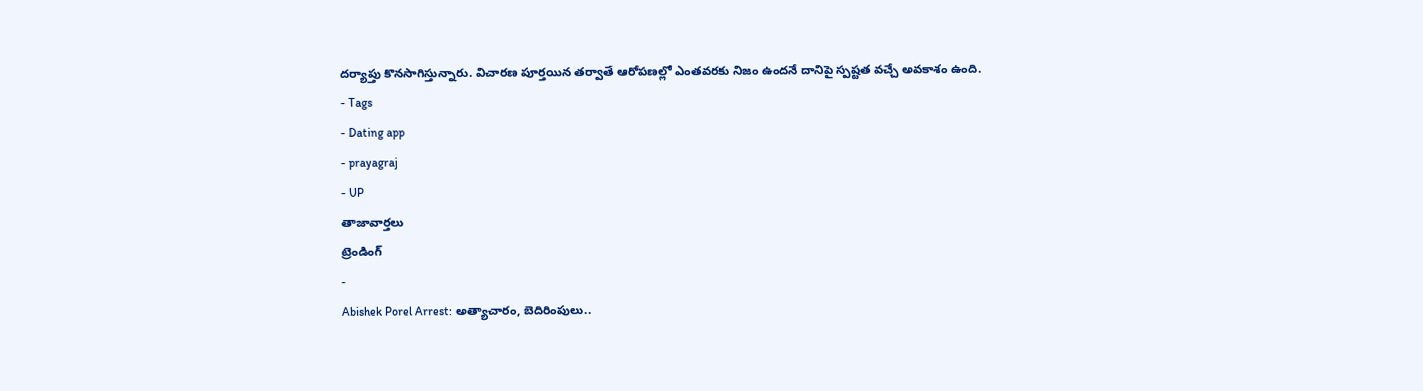దర్యాప్తు కొనసాగిస్తున్నారు. విచారణ పూర్తయిన తర్వాతే ఆరోపణల్లో ఎంతవరకు నిజం ఉందనే దానిపై స్పష్టత వచ్చే అవకాశం ఉంది.
- Tags
- Dating app
- prayagraj
- UP
తాజావార్తలు
ట్రెండింగ్
-
Abishek Porel Arrest: అత్యాచారం, బెదిరింపులు..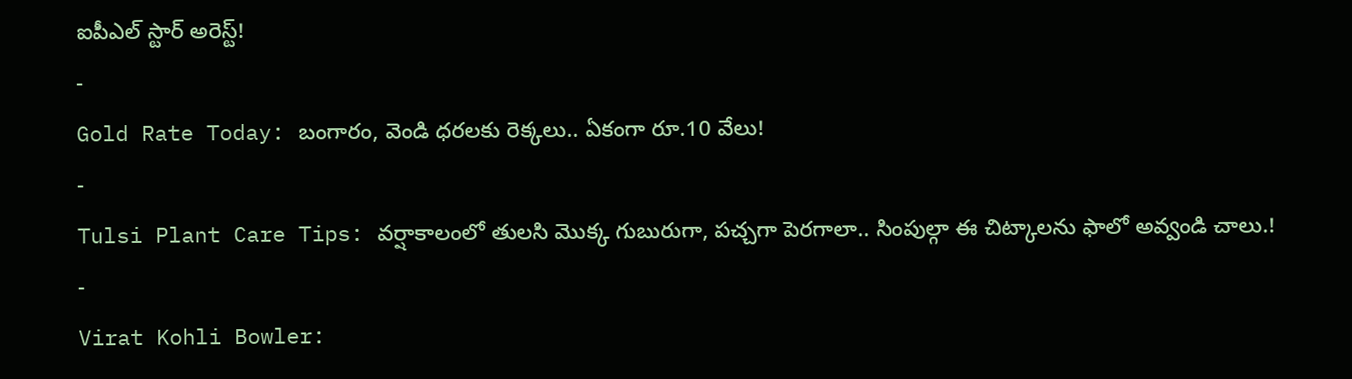ఐపీఎల్ స్టార్ అరెస్ట్!
-
Gold Rate Today: బంగారం, వెండి ధరలకు రెక్కలు.. ఏకంగా రూ.10 వేలు!
-
Tulsi Plant Care Tips: వర్షాకాలంలో తులసి మొక్క గుబురుగా, పచ్చగా పెరగాలా.. సింపుల్గా ఈ చిట్కాలను ఫాలో అవ్వండి చాలు.!
-
Virat Kohli Bowler: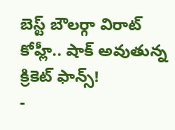బెస్ట్ బౌలర్గా విరాట్ కోహ్లీ.. షాక్ అవుతున్న క్రికెట్ ఫాన్స్!
-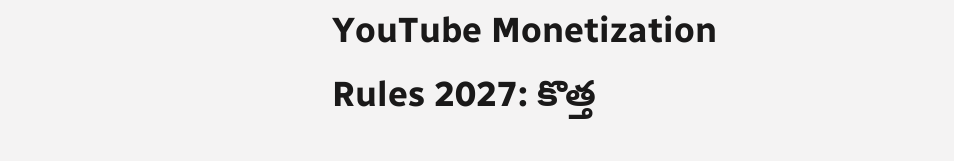YouTube Monetization Rules 2027: కొత్త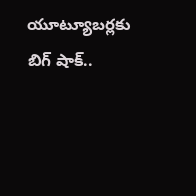యూట్యూబర్లకు బిగ్ షాక్..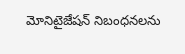మోనిటైజేషన్ నిబంధనలను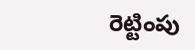రెట్టింపు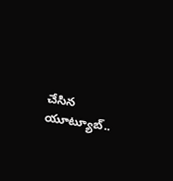చేసిన యూట్యూబ్..